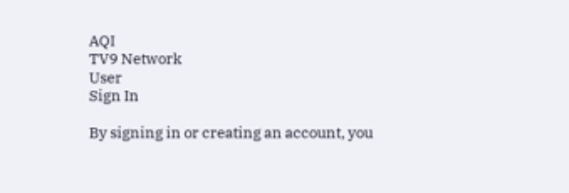AQI
TV9 Network
User
Sign In

By signing in or creating an account, you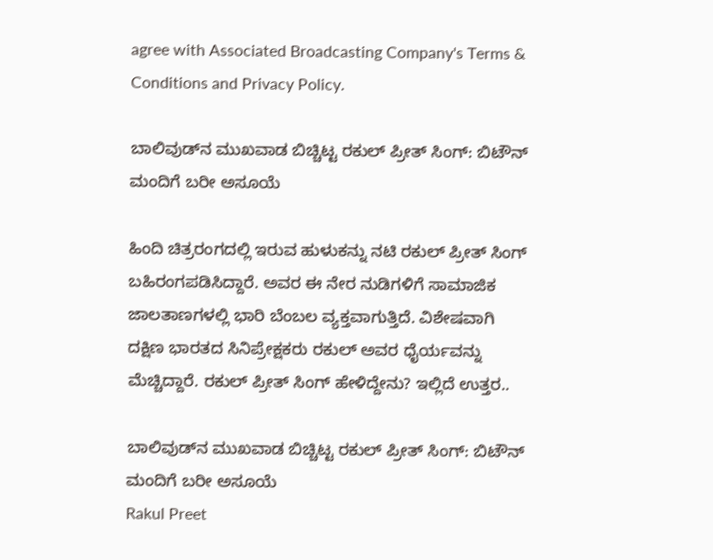agree with Associated Broadcasting Company's Terms & Conditions and Privacy Policy.

ಬಾಲಿವುಡ್‌ನ ಮುಖವಾಡ ಬಿಚ್ಚಿಟ್ಟ ರಕುಲ್ ಪ್ರೀತ್ ಸಿಂಗ್: ಬಿಟೌನ್ ಮಂದಿಗೆ ಬರೀ ಅಸೂಯೆ

ಹಿಂದಿ ಚಿತ್ರರಂಗದಲ್ಲಿ ಇರುವ ಹುಳುಕನ್ನು ನಟಿ ರಕುಲ್ ಪ್ರೀತ್ ಸಿಂಗ್ ಬಹಿರಂಗಪಡಿಸಿದ್ದಾರೆ. ಅವರ ಈ ನೇರ ನುಡಿಗಳಿಗೆ ಸಾಮಾಜಿಕ ಜಾಲತಾಣಗಳಲ್ಲಿ ಭಾರಿ ಬೆಂಬಲ ವ್ಯಕ್ತವಾಗುತ್ತಿದೆ. ವಿಶೇಷವಾಗಿ ದಕ್ಷಿಣ ಭಾರತದ ಸಿನಿಪ್ರೇಕ್ಷಕರು ರಕುಲ್ ಅವರ ಧೈರ್ಯವನ್ನು ಮೆಚ್ಚಿದ್ದಾರೆ. ರಕುಲ್ ಪ್ರೀತ್ ಸಿಂಗ್ ಹೇಳಿದ್ದೇನು? ಇಲ್ಲಿದೆ ಉತ್ತರ..

ಬಾಲಿವುಡ್‌ನ ಮುಖವಾಡ ಬಿಚ್ಚಿಟ್ಟ ರಕುಲ್ ಪ್ರೀತ್ ಸಿಂಗ್: ಬಿಟೌನ್ ಮಂದಿಗೆ ಬರೀ ಅಸೂಯೆ
Rakul Preet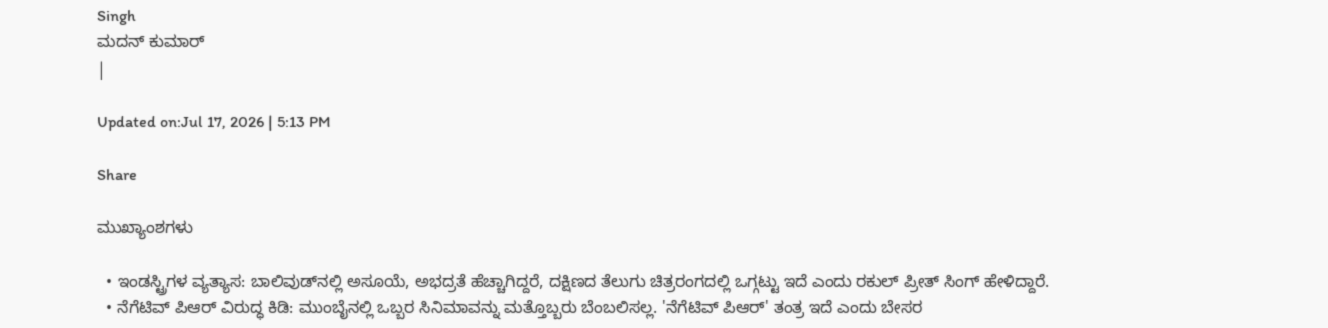Singh
ಮದನ್ ಕುಮಾರ್
|

Updated on:Jul 17, 2026 | 5:13 PM

Share

ಮುಖ್ಯಾಂಶಗಳು

  • ಇಂಡಸ್ಟ್ರಿಗಳ ವ್ಯತ್ಯಾಸ: ಬಾಲಿವುಡ್‌ನಲ್ಲಿ ಅಸೂಯೆ, ಅಭದ್ರತೆ ಹೆಚ್ಚಾಗಿದ್ದರೆ, ದಕ್ಷಿಣದ ತೆಲುಗು ಚಿತ್ರರಂಗದಲ್ಲಿ ಒಗ್ಗಟ್ಟು ಇದೆ ಎಂದು ರಕುಲ್ ಪ್ರೀತ್ ಸಿಂಗ್ ಹೇಳಿದ್ದಾರೆ.
  • ನೆಗೆಟಿವ್ ಪಿಆರ್ ವಿರುದ್ಧ ಕಿಡಿ: ಮುಂಬೈನಲ್ಲಿ ಒಬ್ಬರ ಸಿನಿಮಾವನ್ನು ಮತ್ತೊಬ್ಬರು ಬೆಂಬಲಿಸಲ್ಲ. 'ನೆಗೆಟಿವ್ ಪಿಆರ್' ತಂತ್ರ ಇದೆ ಎಂದು ಬೇಸರ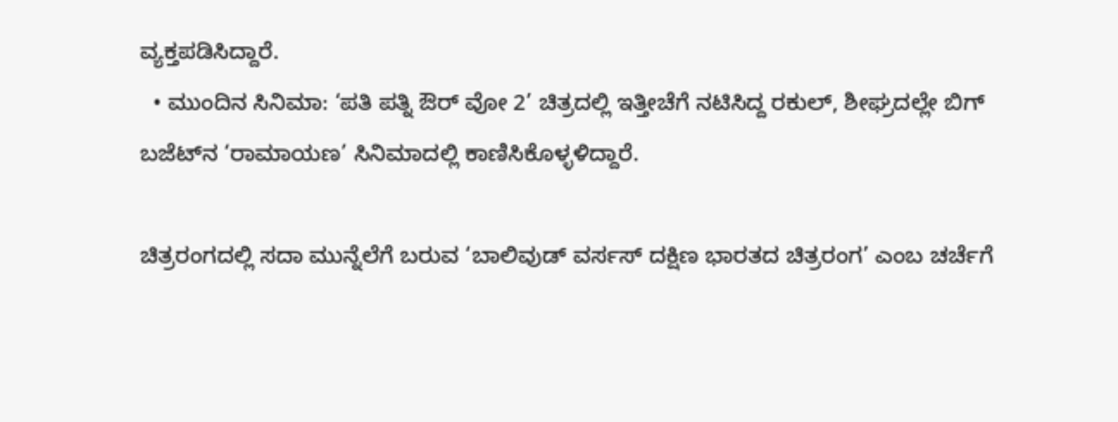ವ್ಯಕ್ತಪಡಿಸಿದ್ದಾರೆ.
  • ಮುಂದಿನ ಸಿನಿಮಾ: ‘ಪತಿ ಪತ್ನಿ ಔರ್ ವೋ 2’ ಚಿತ್ರದಲ್ಲಿ ಇತ್ತೀಚೆಗೆ ನಟಿಸಿದ್ದ ರಕುಲ್, ಶೀಘ್ರದಲ್ಲೇ ಬಿಗ್ ಬಜೆಟ್‌ನ ‘ರಾಮಾಯಣ’ ಸಿನಿಮಾದಲ್ಲಿ ಕಾಣಿಸಿಕೊಳ್ಳಳಿದ್ದಾರೆ.

ಚಿತ್ರರಂಗದಲ್ಲಿ ಸದಾ ಮುನ್ನೆಲೆಗೆ ಬರುವ ‘ಬಾಲಿವುಡ್ ವರ್ಸಸ್ ದಕ್ಷಿಣ ಭಾರತದ ಚಿತ್ರರಂಗ’ ಎಂಬ ಚರ್ಚೆಗೆ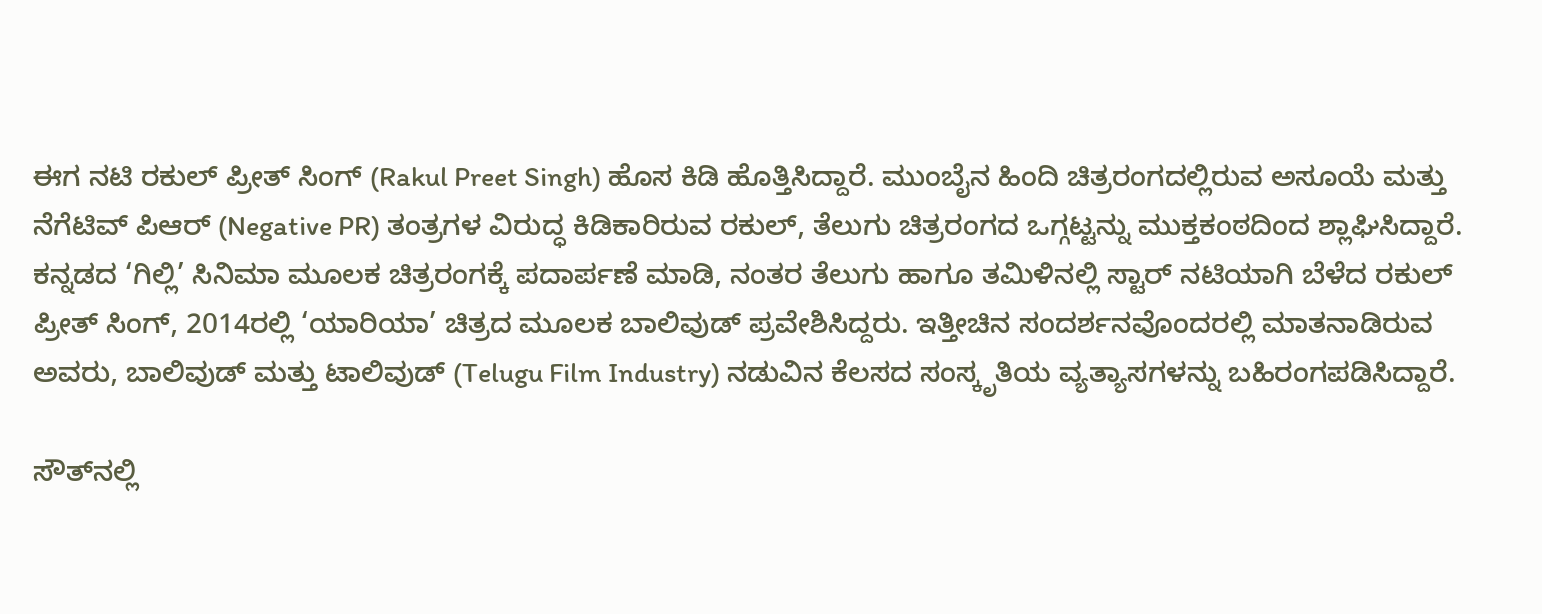ಈಗ ನಟಿ ರಕುಲ್ ಪ್ರೀತ್ ಸಿಂಗ್ (Rakul Preet Singh) ಹೊಸ ಕಿಡಿ ಹೊತ್ತಿಸಿದ್ದಾರೆ. ಮುಂಬೈನ ಹಿಂದಿ ಚಿತ್ರರಂಗದಲ್ಲಿರುವ ಅಸೂಯೆ ಮತ್ತು ನೆಗೆಟಿವ್ ಪಿಆರ್ (Negative PR) ತಂತ್ರಗಳ ವಿರುದ್ಧ ಕಿಡಿಕಾರಿರುವ ರಕುಲ್, ತೆಲುಗು ಚಿತ್ರರಂಗದ ಒಗ್ಗಟ್ಟನ್ನು ಮುಕ್ತಕಂಠದಿಂದ ಶ್ಲಾಘಿಸಿದ್ದಾರೆ. ಕನ್ನಡದ ‘ಗಿಲ್ಲಿ’ ಸಿನಿಮಾ ಮೂಲಕ ಚಿತ್ರರಂಗಕ್ಕೆ ಪದಾರ್ಪಣೆ ಮಾಡಿ, ನಂತರ ತೆಲುಗು ಹಾಗೂ ತಮಿಳಿನಲ್ಲಿ ಸ್ಟಾರ್ ನಟಿಯಾಗಿ ಬೆಳೆದ ರಕುಲ್ ಪ್ರೀತ್ ಸಿಂಗ್, 2014ರಲ್ಲಿ ‘ಯಾರಿಯಾ’ ಚಿತ್ರದ ಮೂಲಕ ಬಾಲಿವುಡ್ ಪ್ರವೇಶಿಸಿದ್ದರು. ಇತ್ತೀಚಿನ ಸಂದರ್ಶನವೊಂದರಲ್ಲಿ ಮಾತನಾಡಿರುವ ಅವರು, ಬಾಲಿವುಡ್ ಮತ್ತು ಟಾಲಿವುಡ್ (Telugu Film Industry) ನಡುವಿನ ಕೆಲಸದ ಸಂಸ್ಕೃತಿಯ ವ್ಯತ್ಯಾಸಗಳನ್ನು ಬಹಿರಂಗಪಡಿಸಿದ್ದಾರೆ.

ಸೌತ್‌ನಲ್ಲಿ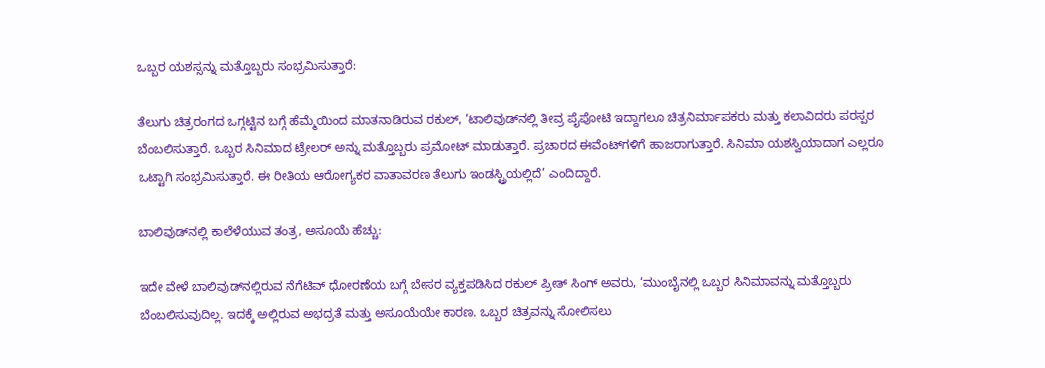ಒಬ್ಬರ ಯಶಸ್ಸನ್ನು ಮತ್ತೊಬ್ಬರು ಸಂಭ್ರಮಿಸುತ್ತಾರೆ:

ತೆಲುಗು ಚಿತ್ರರಂಗದ ಒಗ್ಗಟ್ಟಿನ ಬಗ್ಗೆ ಹೆಮ್ಮೆಯಿಂದ ಮಾತನಾಡಿರುವ ರಕುಲ್, ‘ಟಾಲಿವುಡ್‌ನಲ್ಲಿ ತೀವ್ರ ಪೈಪೋಟಿ ಇದ್ದಾಗಲೂ ಚಿತ್ರನಿರ್ಮಾಪಕರು ಮತ್ತು ಕಲಾವಿದರು ಪರಸ್ಪರ ಬೆಂಬಲಿಸುತ್ತಾರೆ. ಒಬ್ಬರ ಸಿನಿಮಾದ ಟ್ರೇಲರ್ ಅನ್ನು ಮತ್ತೊಬ್ಬರು ಪ್ರಮೋಟ್ ಮಾಡುತ್ತಾರೆ. ಪ್ರಚಾರದ ಈವೆಂಟ್‌ಗಳಿಗೆ ಹಾಜರಾಗುತ್ತಾರೆ. ಸಿನಿಮಾ ಯಶಸ್ವಿಯಾದಾಗ ಎಲ್ಲರೂ ಒಟ್ಟಾಗಿ ಸಂಭ್ರಮಿಸುತ್ತಾರೆ. ಈ ರೀತಿಯ ಆರೋಗ್ಯಕರ ವಾತಾವರಣ ತೆಲುಗು ಇಂಡಸ್ಟ್ರಿಯಲ್ಲಿದೆ’ ಎಂದಿದ್ದಾರೆ.

ಬಾಲಿವುಡ್‌ನಲ್ಲಿ ಕಾಲೆಳೆಯುವ ತಂತ್ರ, ಅಸೂಯೆ ಹೆಚ್ಚು:

ಇದೇ ವೇಳೆ ಬಾಲಿವುಡ್‌ನಲ್ಲಿರುವ ನೆಗೆಟಿವ್ ಧೋರಣೆಯ ಬಗ್ಗೆ ಬೇಸರ ವ್ಯಕ್ತಪಡಿಸಿದ ರಕುಲ್ ಪ್ರೀತ್ ಸಿಂಗ್ ಅವರು, ‘ಮುಂಬೈನಲ್ಲಿ ಒಬ್ಬರ ಸಿನಿಮಾವನ್ನು ಮತ್ತೊಬ್ಬರು ಬೆಂಬಲಿಸುವುದಿಲ್ಲ. ಇದಕ್ಕೆ ಅಲ್ಲಿರುವ ಅಭದ್ರತೆ ಮತ್ತು ಅಸೂಯೆಯೇ ಕಾರಣ. ಒಬ್ಬರ ಚಿತ್ರವನ್ನು ಸೋಲಿಸಲು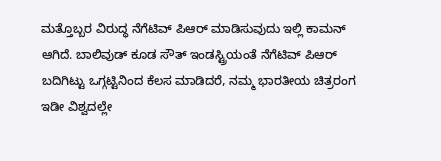ಮತ್ತೊಬ್ಬರ ವಿರುದ್ಧ ನೆಗೆಟಿವ್ ಪಿಆರ್ ಮಾಡಿಸುವುದು ಇಲ್ಲಿ ಕಾಮನ್ ಆಗಿದೆ. ಬಾಲಿವುಡ್ ಕೂಡ ಸೌತ್ ಇಂಡಸ್ಟ್ರಿಯಂತೆ ನೆಗೆಟಿವ್ ಪಿಆರ್ ಬದಿಗಿಟ್ಟು ಒಗ್ಗಟ್ಟಿನಿಂದ ಕೆಲಸ ಮಾಡಿದರೆ, ನಮ್ಮ ಭಾರತೀಯ ಚಿತ್ರರಂಗ ಇಡೀ ವಿಶ್ವದಲ್ಲೇ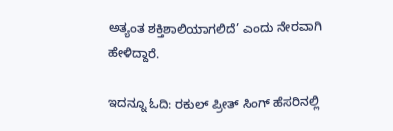ಅತ್ಯಂತ ಶಕ್ತಿಶಾಲಿಯಾಗಲಿದೆ’ ಎಂದು ನೇರವಾಗಿ ಹೇಳಿದ್ದಾರೆ.

ಇದನ್ನೂ ಓದಿ: ರಕುಲ್ ಪ್ರೀತ್ ಸಿಂಗ್ ಹೆಸರಿನಲ್ಲಿ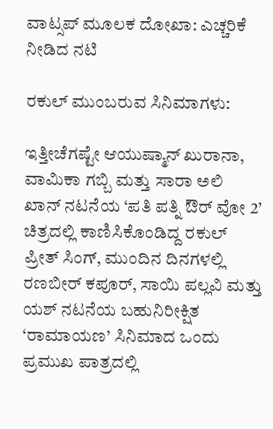ವಾಟ್ಸಪ್ ಮೂಲಕ ದೋಖಾ: ಎಚ್ಚರಿಕೆ ನೀಡಿದ ನಟಿ

ರಕುಲ್ ಮುಂಬರುವ ಸಿನಿಮಾಗಳು:

ಇತ್ತೀಚೆಗಷ್ಟೇ ಆಯುಷ್ಮಾನ್ ಖುರಾನಾ, ವಾಮಿಕಾ ಗಬ್ಬಿ ಮತ್ತು ಸಾರಾ ಅಲಿ ಖಾನ್ ನಟನೆಯ ‘ಪತಿ ಪತ್ನಿ ಔರ್ ವೋ 2’ ಚಿತ್ರದಲ್ಲಿ ಕಾಣಿಸಿಕೊಂಡಿದ್ದ ರಕುಲ್ ಪ್ರೀತ್ ಸಿಂಗ್, ಮುಂದಿನ ದಿನಗಳಲ್ಲಿ ರಣಬೀರ್ ಕಪೂರ್, ಸಾಯಿ ಪಲ್ಲವಿ ಮತ್ತು ಯಶ್ ನಟನೆಯ ಬಹುನಿರೀಕ್ಷಿತ ‘ರಾಮಾಯಣ’ ಸಿನಿಮಾದ ಒಂದು ಪ್ರಮುಖ ಪಾತ್ರದಲ್ಲಿ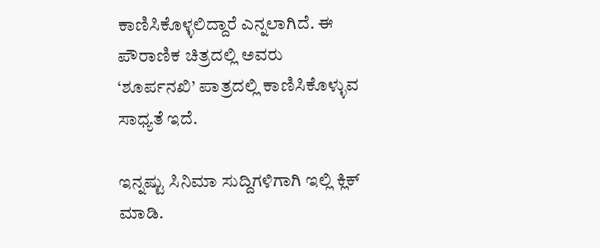ಕಾಣಿಸಿಕೊಳ್ಳಲಿದ್ದಾರೆ ಎನ್ನಲಾಗಿದೆ. ಈ ಪೌರಾಣಿಕ ಚಿತ್ರದಲ್ಲಿ ಅವರು ‘ಶೂರ್ಪನಖಿ’ ಪಾತ್ರದಲ್ಲಿ ಕಾಣಿಸಿಕೊಳ್ಳುವ ಸಾಧ್ಯತೆ ಇದೆ.

ಇನ್ನಷ್ಟು ಸಿನಿಮಾ ಸುದ್ದಿಗಳಿಗಾಗಿ ಇಲ್ಲಿ ಕ್ಲಿಕ್ ಮಾಡಿ.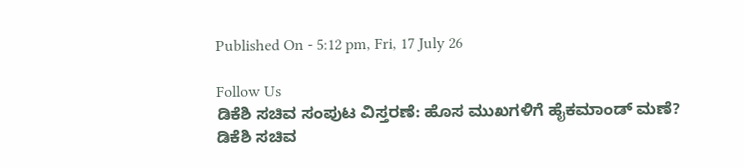Published On - 5:12 pm, Fri, 17 July 26

Follow Us
ಡಿಕೆಶಿ ಸಚಿವ ಸಂಪುಟ ವಿಸ್ತರಣೆ: ಹೊಸ ಮುಖಗಳಿಗೆ ಹೈಕಮಾಂಡ್ ಮಣೆ?
ಡಿಕೆಶಿ ಸಚಿವ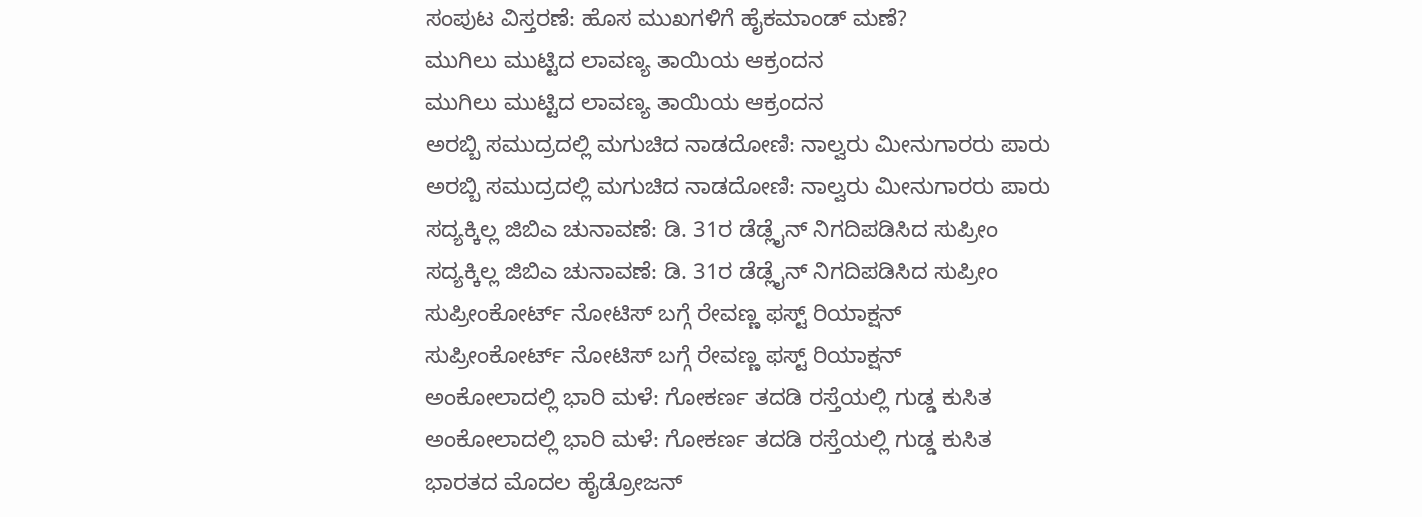ಸಂಪುಟ ವಿಸ್ತರಣೆ: ಹೊಸ ಮುಖಗಳಿಗೆ ಹೈಕಮಾಂಡ್ ಮಣೆ?
ಮುಗಿಲು ಮುಟ್ಟಿದ ಲಾವಣ್ಯ ತಾಯಿಯ ಆಕ್ರಂದನ
ಮುಗಿಲು ಮುಟ್ಟಿದ ಲಾವಣ್ಯ ತಾಯಿಯ ಆಕ್ರಂದನ
ಅರಬ್ಬಿ ಸಮುದ್ರದಲ್ಲಿ ಮಗುಚಿದ ನಾಡದೋಣಿ: ನಾಲ್ವರು ಮೀನುಗಾರರು ಪಾರು
ಅರಬ್ಬಿ ಸಮುದ್ರದಲ್ಲಿ ಮಗುಚಿದ ನಾಡದೋಣಿ: ನಾಲ್ವರು ಮೀನುಗಾರರು ಪಾರು
ಸದ್ಯಕ್ಕಿಲ್ಲ ಜಿಬಿಎ ಚುನಾವಣೆ: ಡಿ. 31ರ ಡೆಡ್ಲೈನ್ ನಿಗದಿಪಡಿಸಿದ ಸುಪ್ರೀಂ
ಸದ್ಯಕ್ಕಿಲ್ಲ ಜಿಬಿಎ ಚುನಾವಣೆ: ಡಿ. 31ರ ಡೆಡ್ಲೈನ್ ನಿಗದಿಪಡಿಸಿದ ಸುಪ್ರೀಂ
ಸುಪ್ರೀಂಕೋರ್ಟ್ ನೋಟಿಸ್ ಬಗ್ಗೆ ರೇವಣ್ಣ ಫಸ್ಟ್ ರಿಯಾಕ್ಷನ್
ಸುಪ್ರೀಂಕೋರ್ಟ್ ನೋಟಿಸ್ ಬಗ್ಗೆ ರೇವಣ್ಣ ಫಸ್ಟ್ ರಿಯಾಕ್ಷನ್
ಅಂಕೋಲಾದಲ್ಲಿ ಭಾರಿ ಮಳೆ: ಗೋಕರ್ಣ ತದಡಿ ರಸ್ತೆಯಲ್ಲಿ ಗುಡ್ಡ ಕುಸಿತ
ಅಂಕೋಲಾದಲ್ಲಿ ಭಾರಿ ಮಳೆ: ಗೋಕರ್ಣ ತದಡಿ ರಸ್ತೆಯಲ್ಲಿ ಗುಡ್ಡ ಕುಸಿತ
ಭಾರತದ ಮೊದಲ ಹೈಡ್ರೋಜನ್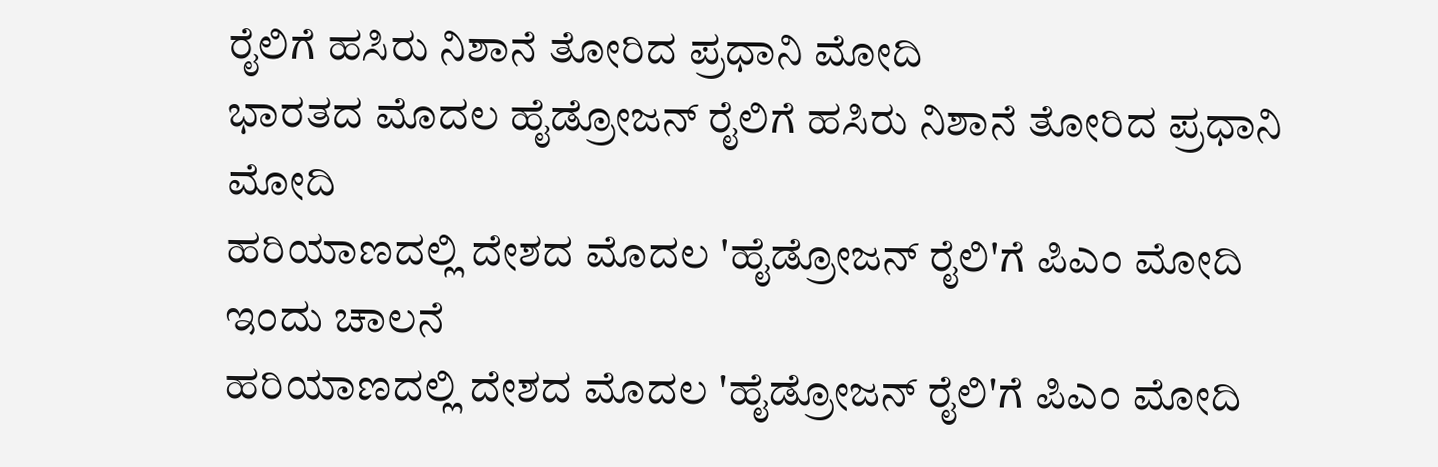ರೈಲಿಗೆ ಹಸಿರು ನಿಶಾನೆ ತೋರಿದ ಪ್ರಧಾನಿ ಮೋದಿ
ಭಾರತದ ಮೊದಲ ಹೈಡ್ರೋಜನ್ ರೈಲಿಗೆ ಹಸಿರು ನಿಶಾನೆ ತೋರಿದ ಪ್ರಧಾನಿ ಮೋದಿ
ಹರಿಯಾಣದಲ್ಲಿ ದೇಶದ ಮೊದಲ 'ಹೈಡ್ರೋಜನ್ ರೈಲಿ'ಗೆ ಪಿಎಂ ಮೋದಿ ಇಂದು ಚಾಲನೆ
ಹರಿಯಾಣದಲ್ಲಿ ದೇಶದ ಮೊದಲ 'ಹೈಡ್ರೋಜನ್ ರೈಲಿ'ಗೆ ಪಿಎಂ ಮೋದಿ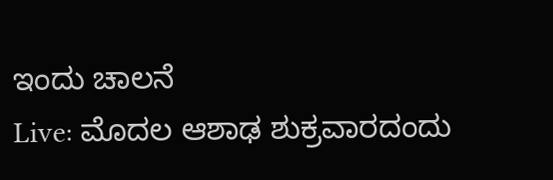ಇಂದು ಚಾಲನೆ
Live: ಮೊದಲ ಆಶಾಢ ಶುಕ್ರವಾರದಂದು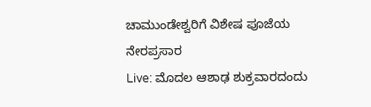ಚಾಮುಂಡೇಶ್ವರಿಗೆ ವಿಶೇಷ ಪೂಜೆಯ ನೇರಪ್ರಸಾರ
Live: ಮೊದಲ ಆಶಾಢ ಶುಕ್ರವಾರದಂದು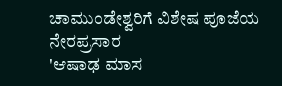ಚಾಮುಂಡೇಶ್ವರಿಗೆ ವಿಶೇಷ ಪೂಜೆಯ ನೇರಪ್ರಸಾರ
'ಆಷಾಢ ಮಾಸ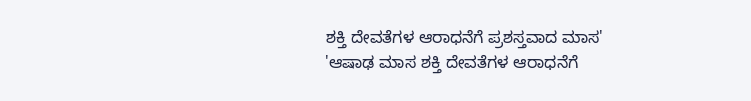ಶಕ್ತಿ ದೇವತೆಗಳ ಆರಾಧನೆಗೆ ಪ್ರಶಸ್ತವಾದ ಮಾಸ'
'ಆಷಾಢ ಮಾಸ ಶಕ್ತಿ ದೇವತೆಗಳ ಆರಾಧನೆಗೆ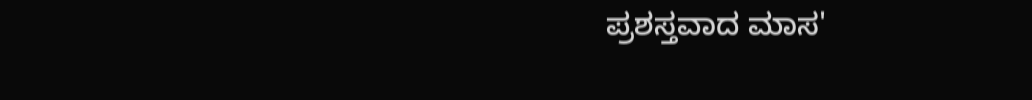ಪ್ರಶಸ್ತವಾದ ಮಾಸ'